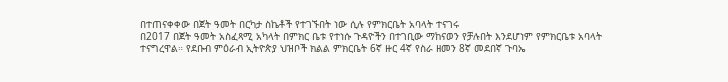በተጠናቀቀው በጀት ዓመት በርካታ ስኬቶች የተገኙበት ነው ሲሉ የምክርቤት አባላት ተናገሩ
በ2017 በጀት ዓመት አስፈጻሚ አካላት በምክር ቤቱ የተነሱ ጉዳዮችን በተገቢው ማከናወን የቻሉበት እንደሆነም የምክርቤቱ አባላት ተናግረዋል። የደቡብ ምዕራብ ኢትዮጵያ ህዝቦች ክልል ምክርቤት 6ኛ ዙር 4ኛ የስራ ዘመን 8ኛ መደበኛ ጉባኤ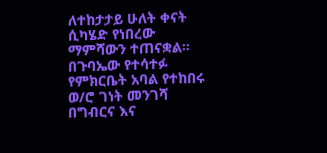ለተከታታይ ሁለት ቀናት ሲካሄድ የነበረው ማምሻውን ተጠናቋል። በጉባኤው የተሳተፉ የምክርቤት አባል የተከበሩ ወ/ሮ ገነት መንገሻ በግብርና እና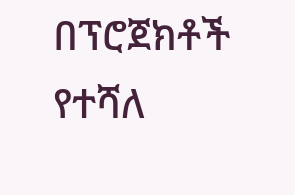በፕሮጀክቶች የተሻለ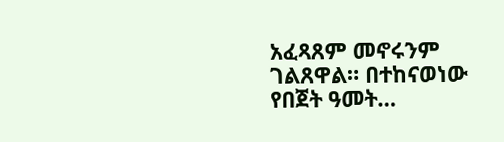አፈጻጸም መኖሩንም ገልጸዋል። በተከናወነው የበጀት ዓመት…